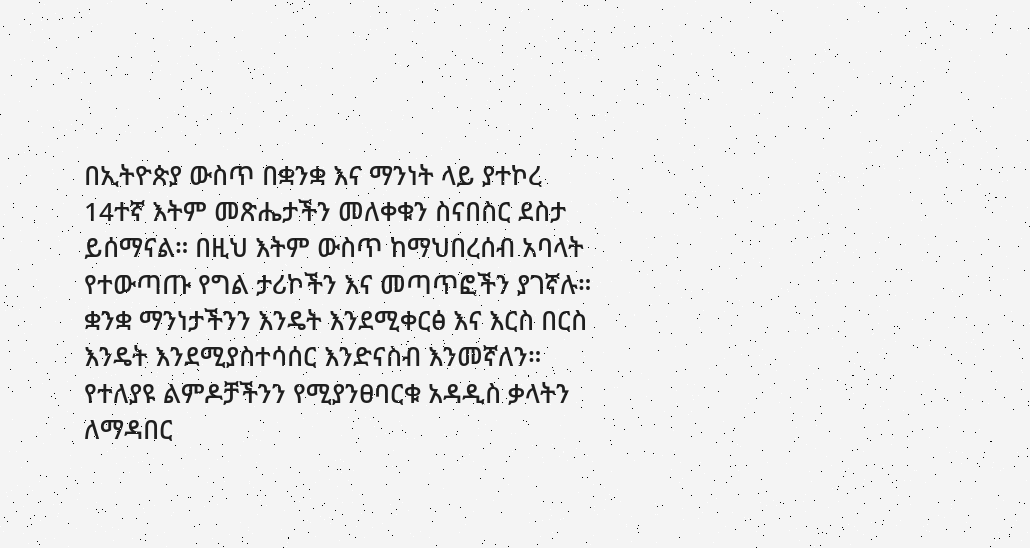በኢትዮጵያ ውስጥ በቋንቋ እና ማንነት ላይ ያተኮረ 14ተኛ እትም መጽሔታችን መለቀቁን ስናበስር ደስታ ይሰማናል። በዚህ እትም ውስጥ ከማህበረሰብ አባላት የተውጣጡ የግል ታሪኮችን እና መጣጥፎችን ያገኛሉ። ቋንቋ ማንነታችንን እንዴት እንደሚቀርፅ እና እርስ በርስ እንዴት እንደሚያስተሳሰር እንድናስብ እንመኛለን። የተለያዩ ልምዶቻችንን የሚያንፀባርቁ አዳዲስ ቃላትን ለማዳበር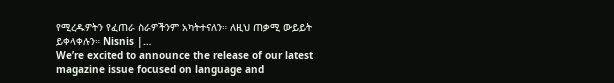የሚረዱዎትን የፈጠራ ስራዎችንም አካትተናለን። ለዚህ ጠቃሚ ውይይት ይቀላቀሉን። Nisnis |…
We’re excited to announce the release of our latest magazine issue focused on language and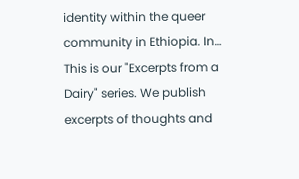identity within the queer community in Ethiopia. In…
This is our "Excerpts from a Dairy" series. We publish excerpts of thoughts and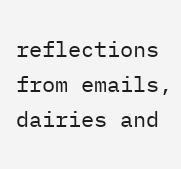reflections from emails, dairies and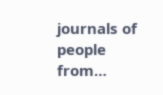journals of people from…